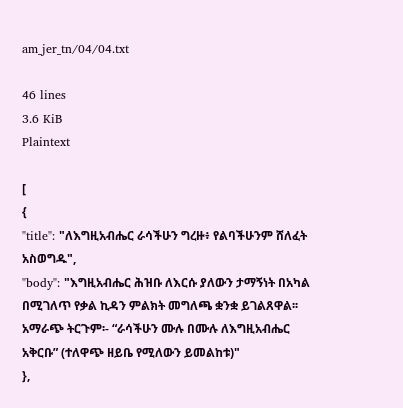am_jer_tn/04/04.txt

46 lines
3.6 KiB
Plaintext

[
{
"title": "ለእግዚአብሔር ራሳችሁን ግረዙ፥ የልባችሁንም ሸለፈት አስወግዱ",
"body": "እግዚአብሔር ሕዝቡ ለእርሱ ያለውን ታማኝነት በአካል በሚገለጥ የቃል ኪዳን ምልክት መግለጫ ቋንቋ ይገልጸዋል፡፡ አማራጭ ትርጉም፡- “ራሳችሁን ሙሉ በሙሉ ለእግዚአብሔር አቅርቡ” (ተለዋጭ ዘይቤ የሚለውን ይመልከቱ)"
},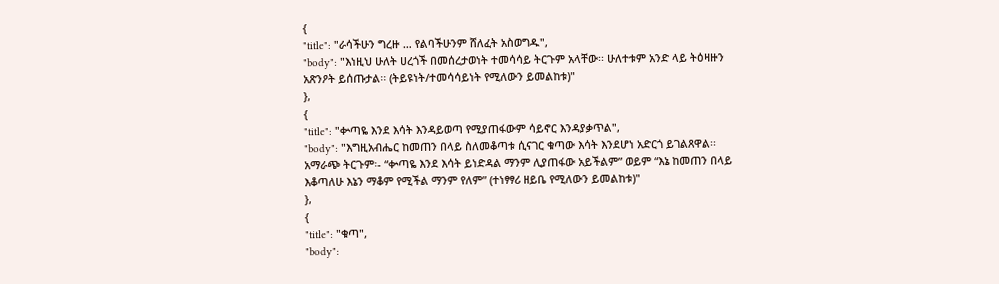{
"title": "ራሳችሁን ግረዙ … የልባችሁንም ሸለፈት አስወግዱ",
"body": "እነዚህ ሁለት ሀረጎች በመሰረታወነት ተመሳሳይ ትርጉም አላቸው፡፡ ሁለተቱም አንድ ላይ ትዕዛዙን አጽንዖት ይሰጡታል፡፡ (ትይዩነት/ተመሳሳይነት የሚለውን ይመልከቱ)"
},
{
"title": "ቍጣዬ እንደ እሳት እንዳይወጣ የሚያጠፋውም ሳይኖር እንዳያቃጥል",
"body": "እግዚአብሔር ከመጠን በላይ ስለመቆጣቱ ሲናገር ቁጣው እሳት እንደሆነ አድርጎ ይገልጸዋል፡፡ አማራጭ ትርጉም፡- “ቍጣዬ እንደ እሳት ይነድዳል ማንም ሊያጠፋው አይችልም” ወይም “እኔ ከመጠን በላይ እቆጣለሁ እኔን ማቆም የሚችል ማንም የለም” (ተነፃፃሪ ዘይቤ የሚለውን ይመልከቱ)"
},
{
"title": "ቁጣ",
"body":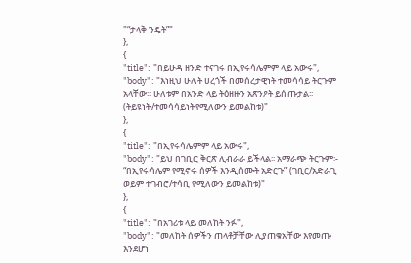"“ታላቅ ንዴት”"
},
{
"title": "በይሁዳ ዘንድ ተናገሩ በኢየሩሳሌምም ላይ አውሩ",
"body": "እነዚህ ሁለት ሀረጎች በመሰረታዊነት ተመሳሳይ ትርጉም አላቸው፡፡ ሁለቱም በአንድ ላይ ትዕዘዙን አጽንዖት ይሰጡታል፡፡ (ትይዩነት/ተመሳሳይነትየሚለውን ይመልከቱ)"
},
{
"title": "በኢየሩሳሌምም ላይ አውሩ",
"body": "ይህ በገቢር ቅርጽ ሊብራራ ይችላል፡፡ አማራጭ ትርጉም፡- “በኢየሩሳሌም የሚኖሩ ሰዎች እንዲሰሙት አድርጉ” (ገቢር/አድራጊ ወይም ተገብሮ/ተሳቢ የሚለውን ይመልከቱ)"
},
{
"title": "በአገሪቱ ላይ መለከት ንፉ",
"body": "መለከት ሰዎችን ጠላቶቻቸው ሊያጠቁአቸው እየመጡ እንደሆነ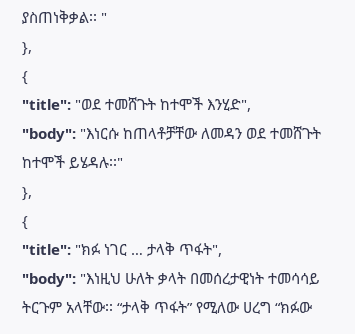ያስጠነቅቃል፡፡ "
},
{
"title": "ወደ ተመሸጉት ከተሞች እንሂድ",
"body": "እነርሱ ከጠላቶቻቸው ለመዳን ወደ ተመሸጉት ከተሞች ይሄዳሉ፡፡"
},
{
"title": "ክፉ ነገር … ታላቅ ጥፋት",
"body": "እነዚህ ሁለት ቃላት በመሰረታዊነት ተመሳሳይ ትርጉም አላቸው፡፡ “ታላቅ ጥፋት” የሚለው ሀረግ “ክፉው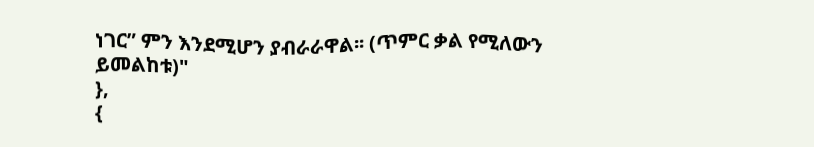ነገር” ምን እንደሚሆን ያብራራዋል፡፡ (ጥምር ቃል የሚለውን ይመልከቱ)"
},
{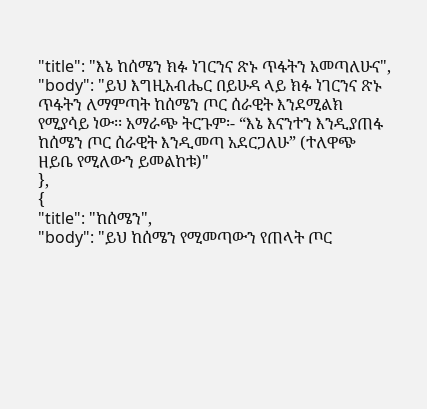"title": "እኔ ከሰሜን ክፉ ነገርንና ጽኑ ጥፋትን አመጣለሁና",
"body": "ይህ እግዚአብሔር በይሁዳ ላይ ክፉ ነገርንና ጽኑ ጥፋትን ለማምጣት ከሰሜን ጦር ሰራዊት እንደሚልክ የሚያሳይ ነው፡፡ አማራጭ ትርጉም፡- “እኔ እናንተን እንዲያጠፋ ከሰሜን ጦር ሰራዊት እንዲመጣ አደርጋለሁ” (ተለዋጭ ዘይቤ የሚለውን ይመልከቱ)"
},
{
"title": "ከሰሜን",
"body": "ይህ ከሰሜን የሚመጣውን የጠላት ጦር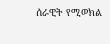ሰራዊት የሚወክል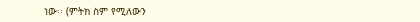ነው፡፡ (ምትክ ስም የሚለውን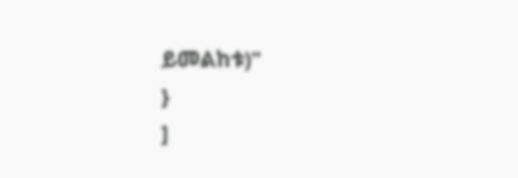ይመልከቱ)"
}
]